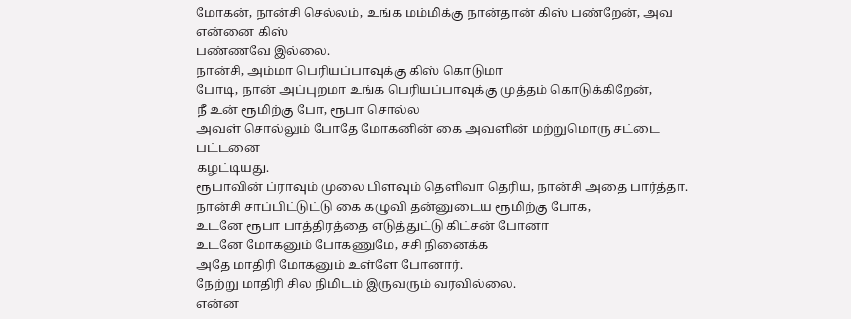மோகன், நான்சி செல்லம், உங்க மம்மிக்கு நான்தான் கிஸ் பண்றேன், அவ என்னை கிஸ்
பண்ணவே இல்லை.
நான்சி, அம்மா பெரியப்பாவுக்கு கிஸ் கொடுமா
போடி, நான் அப்புறமா உங்க பெரியப்பாவுக்கு முத்தம் கொடுக்கிறேன்,
நீ உன் ரூமிற்கு போ, ரூபா சொல்ல
அவள் சொல்லும் போதே மோகனின் கை அவளின் மற்றுமொரு சட்டை பட்டனை
கழட்டியது.
ரூபாவின் ப்ராவும் முலை பிளவும் தெளிவா தெரிய, நான்சி அதை பார்த்தா.
நான்சி சாப்பிட்டுட்டு கை கழுவி தன்னுடைய ரூமிற்கு போக,
உடனே ரூபா பாத்திரத்தை எடுத்துட்டு கிட்சன் போனா
உடனே மோகனும் போகணுமே, சசி நினைக்க
அதே மாதிரி மோகனும் உள்ளே போனார்.
நேற்று மாதிரி சில நிமிடம் இருவரும் வரவில்லை.
என்ன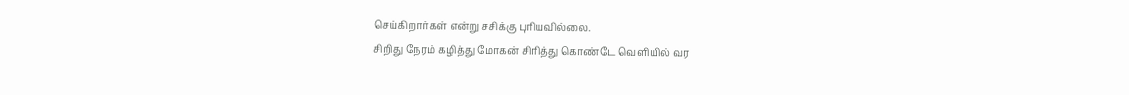செய்கிறார்கள் என்று சசிக்கு புரியவில்லை.
சிறிது நேரம் கழித்து மோகன் சிரித்து கொண்டே வெளியில் வர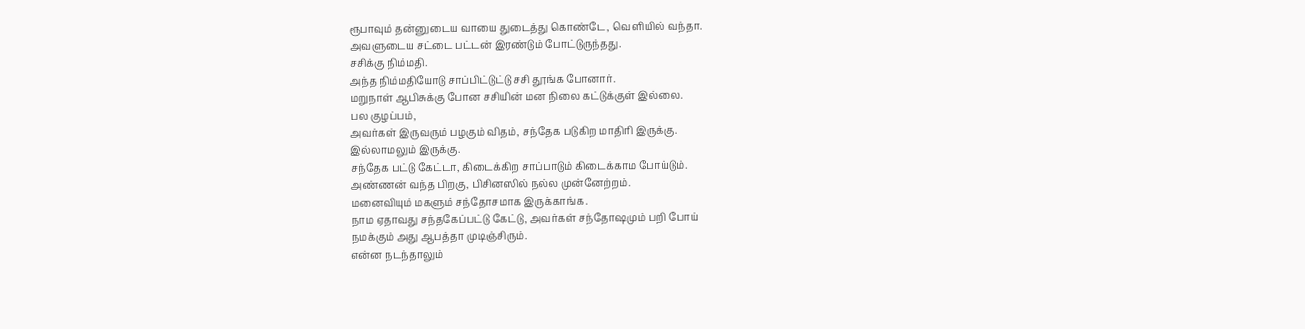ரூபாவும் தன்னுடைய வாயை துடைத்து கொண்டே, வெளியில் வந்தா.
அவளுடைய சட்டை பட்டன் இரண்டும் போட்டுருந்தது.
சசிக்கு நிம்மதி.
அந்த நிம்மதியோடு சாப்பிட்டுட்டு சசி தூங்க போனார்.
மறுநாள் ஆபிசுக்கு போன சசியின் மன நிலை கட்டுக்குள் இல்லை.
பல குழப்பம்,
அவர்கள் இருவரும் பழகும் விதம், சந்தேக படுகிற மாதிரி இருக்கு.
இல்லாமலும் இருக்கு.
சந்தேக பட்டு கேட்டா, கிடைக்கிற சாப்பாடும் கிடைக்காம போய்டும்.
அண்ணன் வந்த பிறகு, பிசினஸில் நல்ல முன்னேற்றம்.
மனைவியும் மகளும் சந்தோசமாக இருக்காங்க.
நாம ஏதாவது சந்தகேப்பட்டு கேட்டு, அவர்கள் சந்தோஷமும் பறி போய்
நமக்கும் அது ஆபத்தா முடிஞ்சிரும்.
என்ன நடந்தாலும்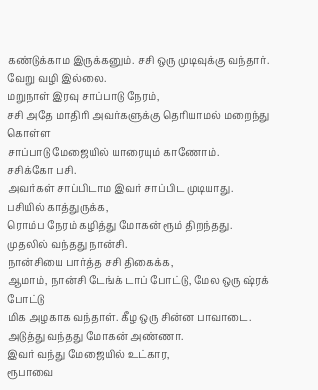கண்டுக்காம இருக்கனும். சசி ஒரு முடிவுக்கு வந்தார்.
வேறு வழி இல்லை.
மறுநாள் இரவு சாப்பாடு நேரம்,
சசி அதே மாதிரி அவர்களுக்கு தெரியாமல் மறைந்து கொள்ள
சாப்பாடு மேஜையில் யாரையும் காணோம்.
சசிக்கோ பசி.
அவர்கள் சாப்பிடாம இவர் சாப்பிட முடியாது.
பசியில் காத்துருக்க,
ரொம்ப நேரம் கழித்து மோகன் ரூம் திறந்தது.
முதலில் வந்தது நான்சி.
நான்சியை பார்த்த சசி திகைக்க,
ஆமாம், நான்சி டேங்க் டாப் போட்டு, மேல ஒரு ஷ்ரக் போட்டு
மிக அழகாக வந்தாள். கீழ ஒரு சின்ன பாவாடை.
அடுத்து வந்தது மோகன் அண்ணா.
இவர் வந்து மேஜையில் உட்கார,
ரூபாவை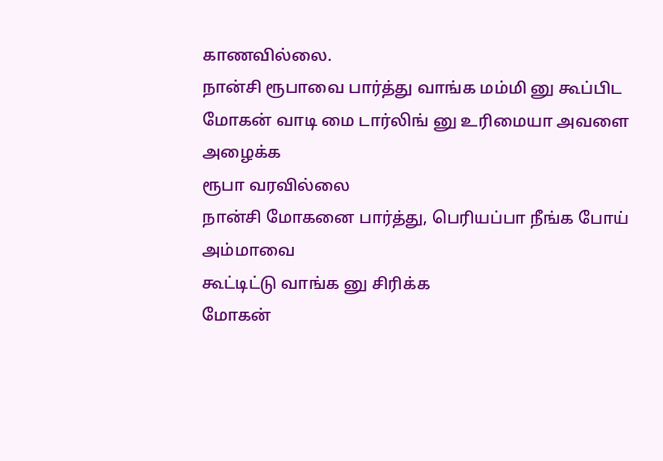காணவில்லை.
நான்சி ரூபாவை பார்த்து வாங்க மம்மி னு கூப்பிட
மோகன் வாடி மை டார்லிங் னு உரிமையா அவளை அழைக்க
ரூபா வரவில்லை
நான்சி மோகனை பார்த்து, பெரியப்பா நீங்க போய் அம்மாவை
கூட்டிட்டு வாங்க னு சிரிக்க
மோகன்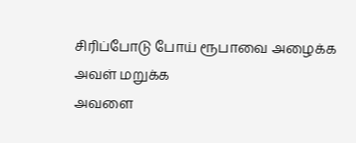சிரிப்போடு போய் ரூபாவை அழைக்க
அவள் மறுக்க
அவளை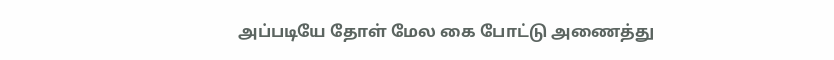அப்படியே தோள் மேல கை போட்டு அணைத்து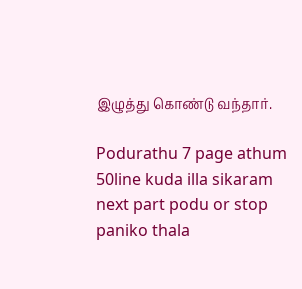இழுத்து கொண்டு வந்தார்.

Podurathu 7 page athum 50line kuda illa sikaram next part podu or stop paniko thala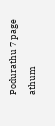Podurathu 7 page athum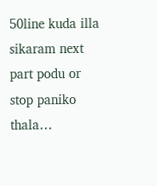50line kuda illa sikaram next part podu or stop paniko thala…